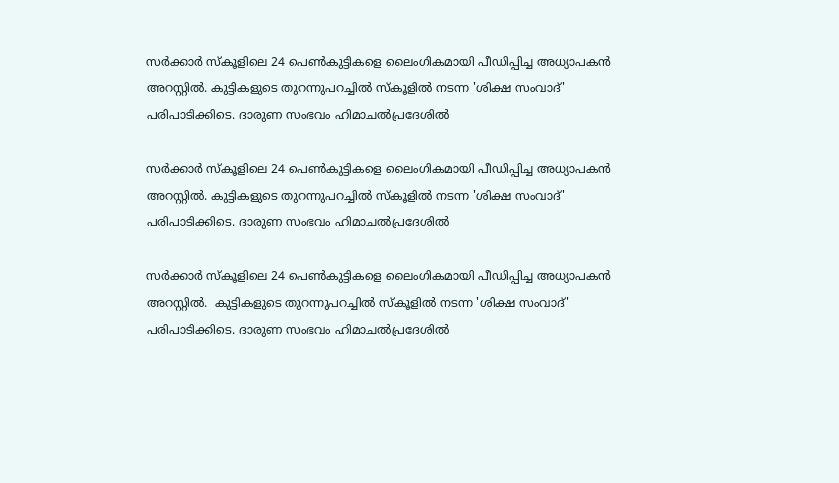സർക്കാർ സ്കൂളിലെ 24 പെൺകുട്ടികളെ ലൈംഗികമായി പീഡിപ്പിച്ച അധ്യാപകൻ അറസ്റ്റിൽ. കുട്ടികളുടെ തുറന്നുപറച്ചിൽ സ്കൂളിൽ നടന്ന 'ശിക്ഷ സംവാദ്' പരിപാടിക്കിടെ. ദാരുണ സംഭവം ഹിമാചൽപ്രദേശിൽ

സർക്കാർ സ്കൂളിലെ 24 പെൺകുട്ടികളെ ലൈംഗികമായി പീഡിപ്പിച്ച അധ്യാപകൻ അറസ്റ്റിൽ. കുട്ടികളുടെ തുറന്നുപറച്ചിൽ സ്കൂളിൽ നടന്ന 'ശിക്ഷ സംവാദ്' പരിപാടിക്കിടെ. ദാരുണ സംഭവം ഹിമാചൽപ്രദേശിൽ

സർക്കാർ സ്കൂളിലെ 24 പെൺകുട്ടികളെ ലൈംഗികമായി പീഡിപ്പിച്ച അധ്യാപകൻ അറസ്റ്റിൽ.  കുട്ടികളുടെ തുറന്നുപറച്ചിൽ സ്കൂളിൽ നടന്ന 'ശിക്ഷ സംവാദ്' പരിപാടിക്കിടെ. ദാരുണ സംഭവം ഹിമാചൽപ്രദേശിൽ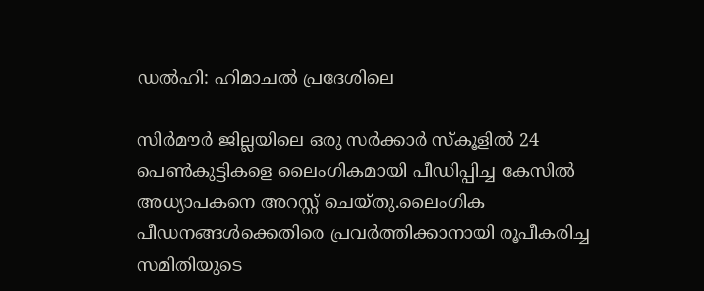ഡൽഹി: ഹിമാചൽ പ്രദേശിലെ

സിർമൗർ ജില്ലയിലെ ഒരു സർക്കാർ സ്കൂളിൽ 24 പെൺകുട്ടികളെ ലൈംഗികമായി പീഡിപ്പിച്ച കേസിൽ അധ്യാപകനെ അറസ്റ്റ് ചെയ്‌തു.ലൈംഗിക പീഡനങ്ങൾക്കെതിരെ പ്രവർത്തിക്കാനായി രൂപീകരിച്ച സമിതിയുടെ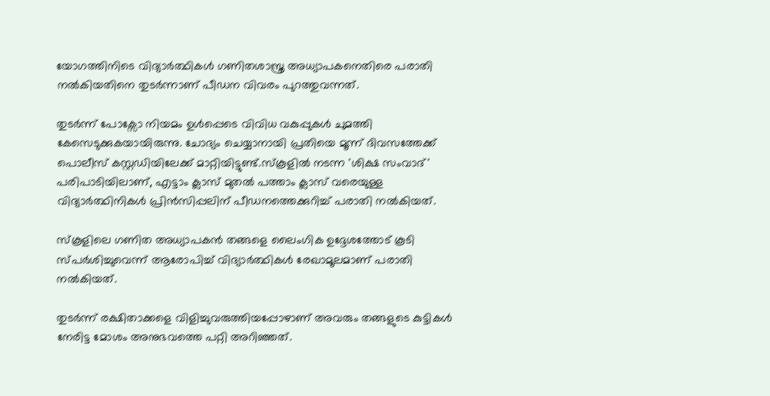യോഗത്തിനിടെ വിദ്യാർത്ഥികൾ ഗണിതശാസ്ത്ര അധ്യാപകനെതിരെ പരാതി നൽകിയതിനെ തുടർന്നാണ് പീഡന വിവരം പുറത്തുവന്നത്.

തുടർന്ന് പോക്സോ നിയമം ഉൾപ്പെടെ വിവിധ വകുപ്പുകൾ ചുമത്തി കേസെടുക്കുകയായിരുന്നു. ചോദ്യം ചെയ്യാനായി പ്രതിയെ മൂന്ന് ദിവസത്തേക്ക് പൊലീസ് കസ്റ്റഡിയിലേക്ക് മാറ്റിയിട്ടുണ്ട്.സ്കൂളിൽ നടന്ന 'ശിക്ഷ സംവാദ്' പരിപാടിയിലാണ്, എട്ടാം ക്ലാസ് മുതൽ പത്താം ക്ലാസ് വരെയുള്ള വിദ്യാർത്ഥിനികൾ പ്രിൻസിപ്പലിന് പീഡനത്തെക്കുറിച്ച് പരാതി നൽകിയത്.

സ്കൂളിലെ ഗണിത അധ്യാപകൻ തങ്ങളെ ലൈംഗിക ഉദ്ദേശത്തോട് കൂടി സ്പർശിച്ചുവെന്ന് ആരോപിച്ച് വിദ്യാർത്ഥികൾ രേഖാമൂലമാണ് പരാതി നൽകിയത്.

തുടർന്ന് രക്ഷിതാക്കളെ വിളിച്ചുവരുത്തിയപ്പോഴാണ് അവരും തങ്ങളുടെ കുട്ടികൾ നേരിട്ട മോശം അനുഭവത്തെ പറ്റി അറിഞ്ഞത്.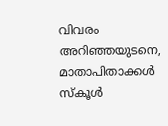വിവരം അറിഞ്ഞയുടനെ, മാതാപിതാക്കൾ സ്കൂൾ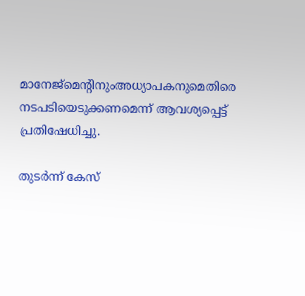മാനേജ്മെന്റിനുംഅധ്യാപകനുമെതിരെ നടപടിയെടുക്കണമെന്ന് ആവശ്യപ്പെട്ട് പ്രതിഷേധിച്ചു.

തുടർന്ന് കേസ്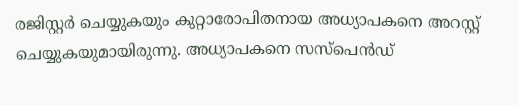രജിസ്റ്റർ ചെയ്യുകയും കുറ്റാരോപിതനായ അധ്യാപകനെ അറസ്റ്റ് ചെയ്യുകയുമായിരുന്നു. അധ്യാപകനെ സസ്പെൻഡ്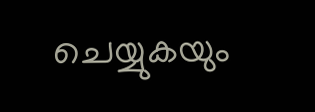ചെയ്യുകയും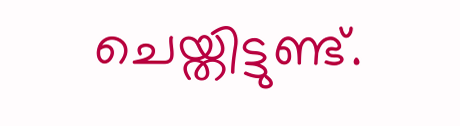ചെയ്തിട്ടുണ്ട്.